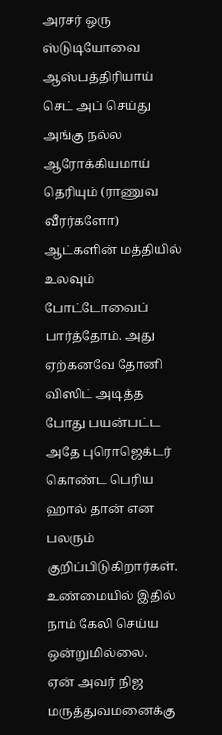அரசர் ஒரு ஸ்டுடியோவை ஆஸ்பத்திரியாய் செட் அப் செய்து அங்கு நல்ல ஆரோக்கியமாய் தெரியும் (ராணுவ வீரர்களோ) ஆட்களின் மத்தியில் உலவும் போட்டோவைப் பார்த்தோம். அது ஏற்கனவே தோனி விஸிட் அடித்த போது பயன்பட்ட அதே புரொஜெக்டர் கொண்ட பெரிய ஹால் தான் என பலரும் குறிப்பிடுகிறார்கள். உண்மையில் இதில் நாம் கேலி செய்ய ஒன்றுமில்லை.
ஏன் அவர் நிஜ மருத்துவமனைக்கு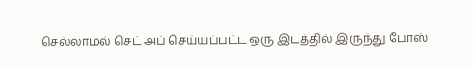செல்லாமல் செட் அப் செய்யப்பட்ட ஒரு இடத்தில் இருந்து போஸ்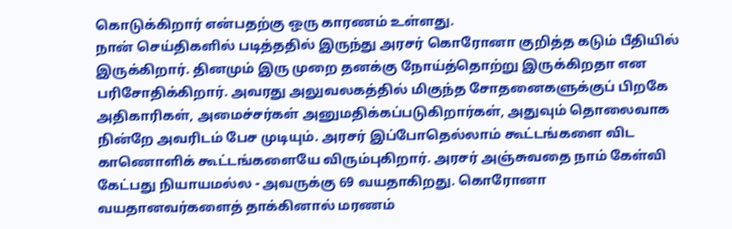கொடுக்கிறார் என்பதற்கு ஒரு காரணம் உள்ளது.
நான் செய்திகளில் படித்ததில் இருந்து அரசர் கொரோனா குறித்த கடும் பீதியில் இருக்கிறார். தினமும் இரு முறை தனக்கு நோய்த்தொற்று இருக்கிறதா என பரிசோதிக்கிறார். அவரது அலுவலகத்தில் மிகுந்த சோதனைகளுக்குப் பிறகே அதிகாரிகள், அமைச்சர்கள் அனுமதிக்கப்படுகிறார்கள், அதுவும் தொலைவாக நின்றே அவரிடம் பேச முடியும். அரசர் இப்போதெல்லாம் கூட்டங்களை விட காணொளிக் கூட்டங்களையே விரும்புகிறார். அரசர் அஞ்சுவதை நாம் கேள்வி கேட்பது நியாயமல்ல - அவருக்கு 69 வயதாகிறது. கொரோனா வயதானவர்களைத் தாக்கினால் மரணம்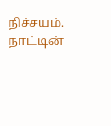நிச்சயம். நாட்டின்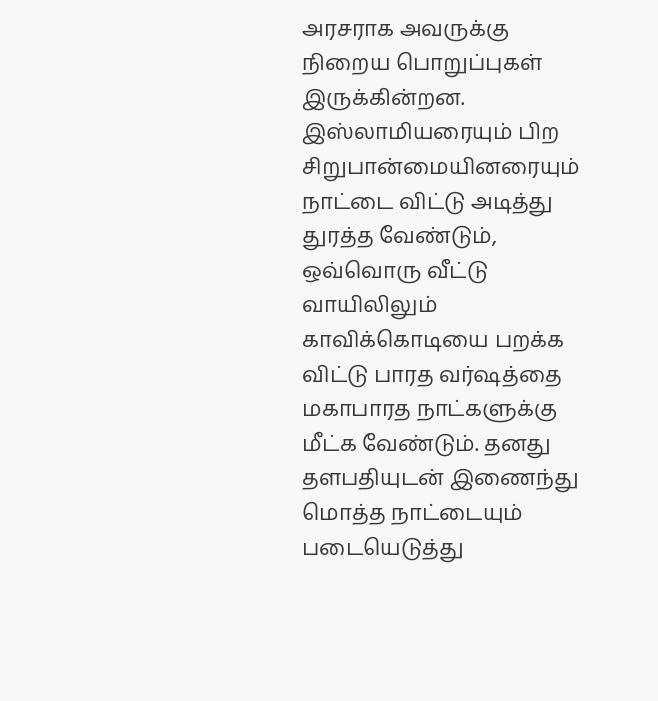அரசராக அவருக்கு நிறைய பொறுப்புகள் இருக்கின்றன. இஸ்லாமியரையும் பிற சிறுபான்மையினரையும் நாட்டை விட்டு அடித்து துரத்த வேண்டும், ஒவ்வொரு வீட்டு வாயிலிலும் காவிக்கொடியை பறக்க விட்டு பாரத வர்ஷத்தை மகாபாரத நாட்களுக்கு மீட்க வேண்டும். தனது தளபதியுடன் இணைந்து மொத்த நாட்டையும் படையெடுத்து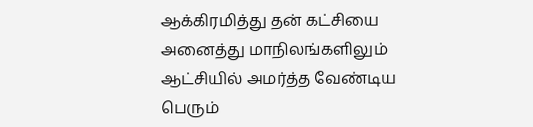ஆக்கிரமித்து தன் கட்சியை அனைத்து மாநிலங்களிலும் ஆட்சியில் அமர்த்த வேண்டிய பெரும்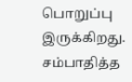பொறுப்பு இருக்கிறது. சம்பாதித்த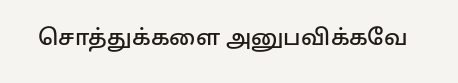சொத்துக்களை அனுபவிக்கவே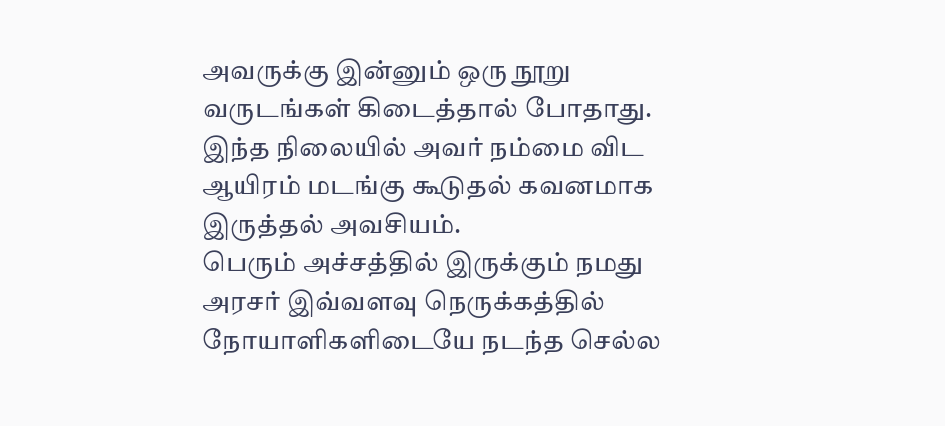அவருக்கு இன்னும் ஒரு நூறு வருடங்கள் கிடைத்தால் போதாது. இந்த நிலையில் அவர் நம்மை விட ஆயிரம் மடங்கு கூடுதல் கவனமாக இருத்தல் அவசியம்.
பெரும் அச்சத்தில் இருக்கும் நமது அரசர் இவ்வளவு நெருக்கத்தில் நோயாளிகளிடையே நடந்த செல்ல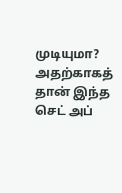முடியுமா? அதற்காகத் தான் இந்த செட் அப்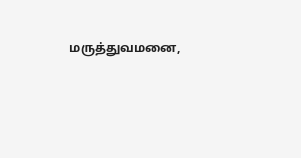மருத்துவமனை,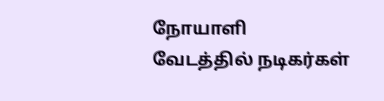நோயாளி வேடத்தில் நடிகர்கள்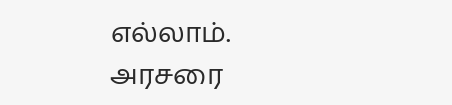எல்லாம்.
அரசரை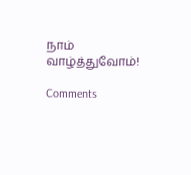நாம் வாழ்த்துவோம்!

Comments